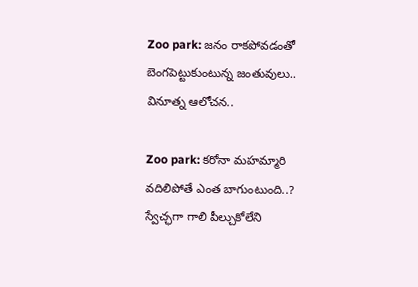Zoo park: జనం రాకపోవడంతో బెంగపెట్టుకుంటున్న జంతువులు.. వినూత్న ఆలోచన..

Zoo park: కరోనా మహమ్మారి వదిలిపోతే ఎంత బాగుంటుంది..? స్వేచ్ఛగా గాలి పీల్చుకోలేని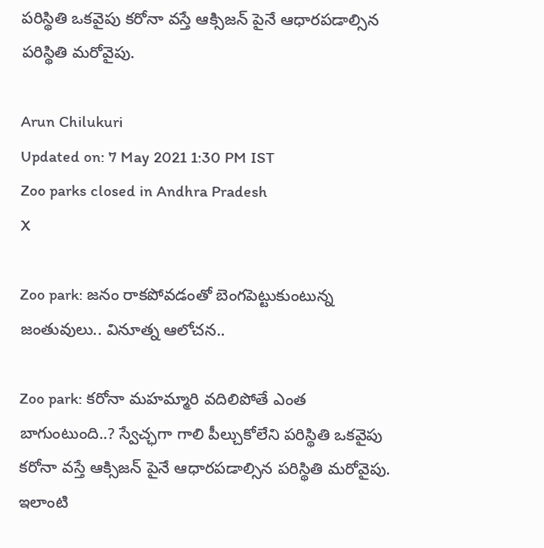పరిస్థితి ఒకవైపు కరోనా వస్తే ఆక్సిజన్ పైనే ఆధారపడాల్సిన పరిస్థితి మరోవైపు.

Arun Chilukuri
Updated on: 7 May 2021 1:30 PM IST
Zoo parks closed in Andhra Pradesh
X

Zoo park: జనం రాకపోవడంతో బెంగపెట్టుకుంటున్న జంతువులు.. వినూత్న ఆలోచన..

Zoo park: కరోనా మహమ్మారి వదిలిపోతే ఎంత బాగుంటుంది..? స్వేచ్ఛగా గాలి పీల్చుకోలేని పరిస్థితి ఒకవైపు కరోనా వస్తే ఆక్సిజన్ పైనే ఆధారపడాల్సిన పరిస్థితి మరోవైపు. ఇలాంటి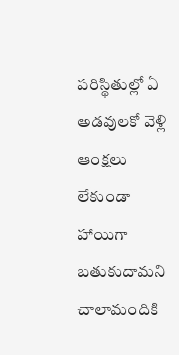పరిస్థితుల్లో ఏ అడవులకో వెళ్లి ఆంక్షలు లేకుండా హాయిగా బతుకుదామని చాలామందికి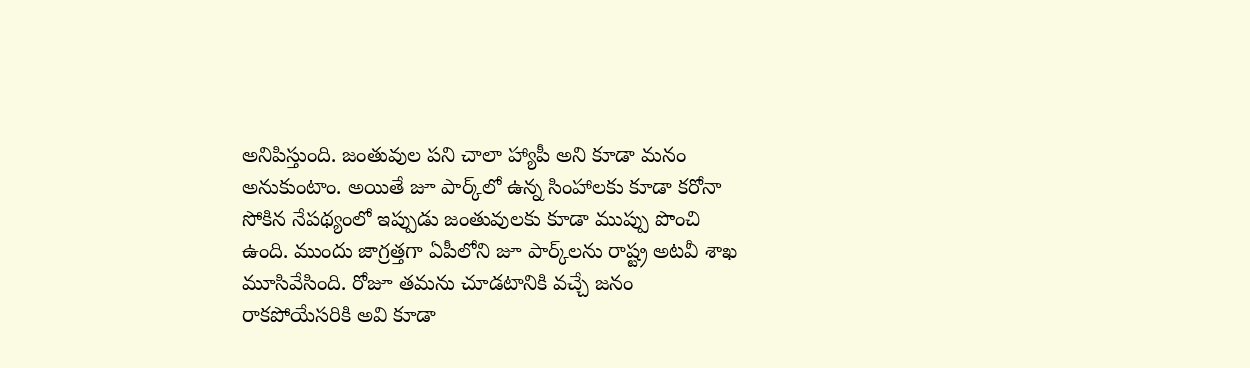అనిపిస్తుంది. జంతువుల పని చాలా హ్యాపీ అని కూడా మనం అనుకుంటాం. అయితే జూ పార్క్‌లో ఉన్న సింహాలకు కూడా కరోనా సోకిన నేపథ్యంలో ఇప్పుడు జంతువులకు కూడా ముప్పు పొంచి ఉంది. ముందు జాగ్రత్తగా ఏపీలోని జూ పార్క్‌లను రాష్ట్ర అటవీ శాఖ మూసివేసింది. రోజూ తమను చూడటానికి వచ్చే జనం రాకపోయేసరికి అవి కూడా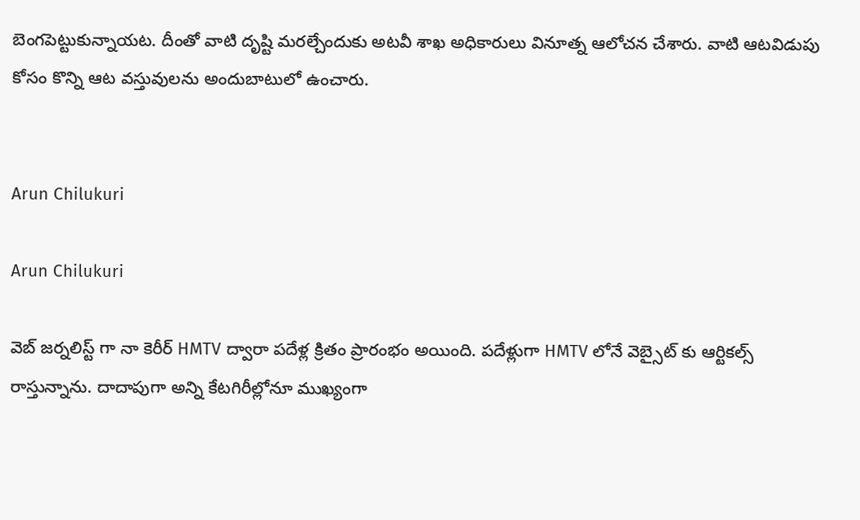బెంగపెట్టుకున్నాయట. దీంతో వాటి దృష్టి మరల్చేందుకు అటవీ శాఖ అధికారులు వినూత్న ఆలోచన చేశారు. వాటి ఆటవిడుపు కోసం కొన్ని ఆట వస్తువులను అందుబాటులో ఉంచారు.


Arun Chilukuri

Arun Chilukuri

వెబ్ జర్నలిస్ట్ గా నా కెరీర్ HMTV ద్వారా పదేళ్ల క్రితం ప్రారంభం అయింది. పదేళ్లుగా HMTV లోనే వెబ్సైట్ కు ఆర్టికల్స్ రాస్తున్నాను. దాదాపుగా అన్ని కేటగిరీల్లోనూ ముఖ్యంగా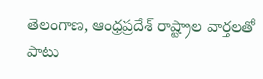తెలంగాణ, ఆంధ్రప్రదేశ్ రాష్ట్రాల వార్తలతో పాటు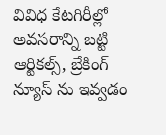వివిధ కేటగిరీల్లో అవసరాన్ని బట్టి ఆర్టికల్స్, బ్రేకింగ్ న్యూస్ ను ఇవ్వడం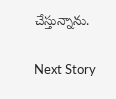చేస్తున్నాను.

Next Story